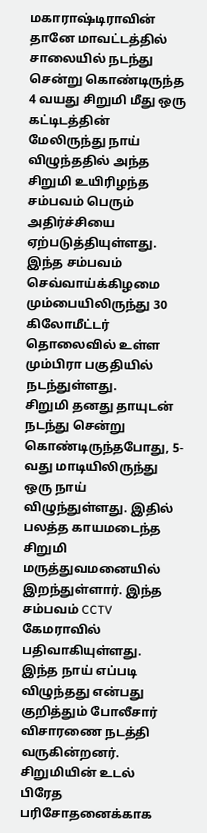மகாராஷ்டிராவின் தானே மாவட்டத்தில் சாலையில் நடந்து சென்று கொண்டிருந்த 4 வயது சிறுமி மீது ஒரு கட்டிடத்தின் மேலிருந்து நாய் விழுந்ததில் அந்த சிறுமி உயிரிழந்த சம்பவம் பெரும் அதிர்ச்சியை ஏற்படுத்தியுள்ளது. இந்த சம்பவம் செவ்வாய்க்கிழமை மும்பையிலிருந்து 30 கிலோமீட்டர் தொலைவில் உள்ள மும்பிரா பகுதியில் நடந்துள்ளது.
சிறுமி தனது தாயுடன் நடந்து சென்று கொண்டிருந்தபோது, 5-வது மாடியிலிருந்து ஒரு நாய் விழுந்துள்ளது. இதில் பலத்த காயமடைந்த சிறுமி மருத்துவமனையில் இறந்துள்ளார். இந்த சம்பவம் CCTV கேமராவில் பதிவாகியுள்ளது. இந்த நாய் எப்படி விழுந்தது என்பது குறித்தும் போலீசார் விசாரணை நடத்தி வருகின்றனர்.
சிறுமியின் உடல் பிரேத பரிசோதனைக்காக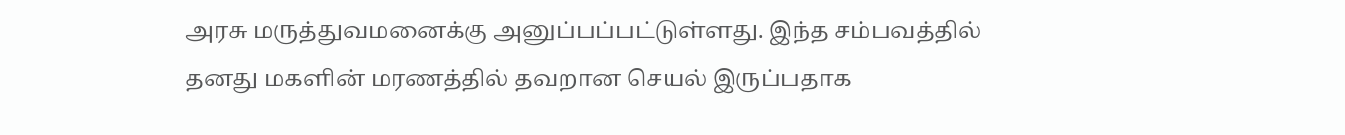அரசு மருத்துவமனைக்கு அனுப்பப்பட்டுள்ளது. இந்த சம்பவத்தில் தனது மகளின் மரணத்தில் தவறான செயல் இருப்பதாக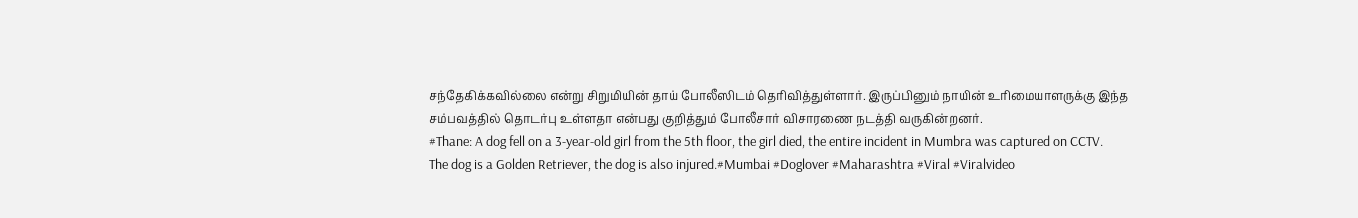சந்தேகிக்கவில்லை என்று சிறுமியின் தாய் போலீஸிடம் தெரிவித்துள்ளார். இருப்பினும் நாயின் உரிமையாளருக்கு இந்த சம்பவத்தில் தொடர்பு உள்ளதா என்பது குறித்தும் போலீசார் விசாரணை நடத்தி வருகின்றனர்.
#Thane: A dog fell on a 3-year-old girl from the 5th floor, the girl died, the entire incident in Mumbra was captured on CCTV.
The dog is a Golden Retriever, the dog is also injured.#Mumbai #Doglover #Maharashtra #Viral #Viralvideo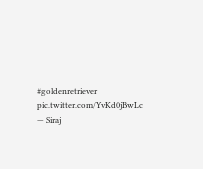#goldenretriever pic.twitter.com/YvKd0jBwLc
— Siraj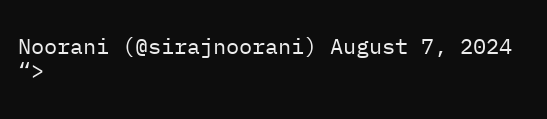Noorani (@sirajnoorani) August 7, 2024
“>